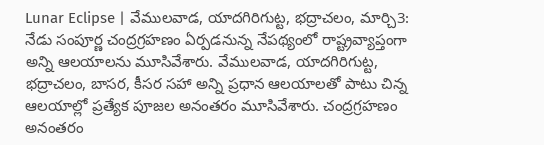Lunar Eclipse | వేములవాడ, యాదగిరిగుట్ట, భద్రాచలం, మార్చి3: నేడు సంపూర్ణ చంద్రగ్రహణం ఏర్పడనున్న నేపథ్యంలో రాష్ట్రవ్యాప్తంగా అన్ని ఆలయాలను మూసివేశారు. వేములవాడ, యాదగిరిగుట్ట, భద్రాచలం, బాసర, కీసర సహా అన్ని ప్రధాన ఆలయాలతో పాటు చిన్న ఆలయాల్లో ప్రత్యేక పూజల అనంతరం మూసివేశారు. చంద్రగ్రహణం అనంతరం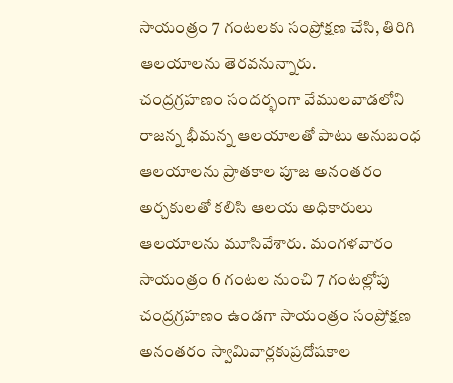సాయంత్రం 7 గంటలకు సంప్రోక్షణ చేసి, తిరిగి ఆలయాలను తెరవనున్నారు.
చంద్రగ్రహణం సందర్భంగా వేములవాడలోని రాజన్న భీమన్న ఆలయాలతో పాటు అనుబంధ ఆలయాలను ప్రాతకాల పూజ అనంతరం అర్చకులతో కలిసి ఆలయ అధికారులు ఆలయాలను మూసివేశారు. మంగళవారం సాయంత్రం 6 గంటల నుంచి 7 గంటల్లోపు చంద్రగ్రహణం ఉండగా సాయంత్రం సంప్రోక్షణ అనంతరం స్వామివార్లకుప్రదోషకాల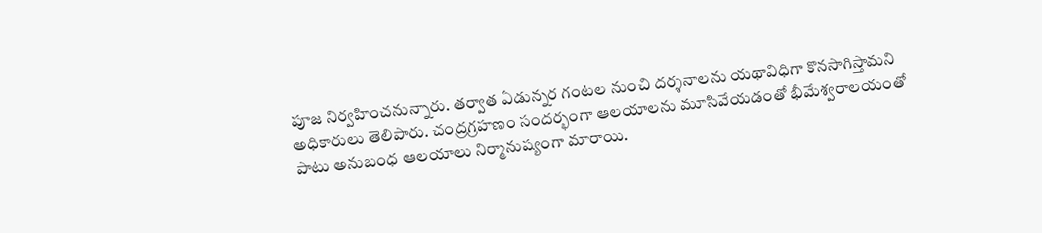పూజ నిర్వహించనున్నారు. తర్వాత ఏడున్నర గంటల నుంచి దర్శనాలను యథావిధిగా కొనసాగిస్తామని అధికారులు తెలిపారు. చంద్రగ్రహణం సందర్భంగా ఆలయాలను మూసివేయడంతో భీమేశ్వరాలయంతో పాటు అనుబంధ ఆలయాలు నిర్మానుష్యంగా మారాయి.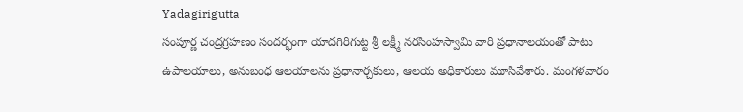Yadagirigutta
సంపూర్ణ చంద్రగ్రహణం సందర్భంగా యాదగిరిగుట్ట శ్రీ లక్ష్మీ నరసింహస్వామి వారి ప్రధానాలయంతో పాటు ఉపాలయాలు, అనుబంధ ఆలయాలను ప్రధానార్చకులు, ఆలయ అధికారులు మూసివేశారు. మంగళవారం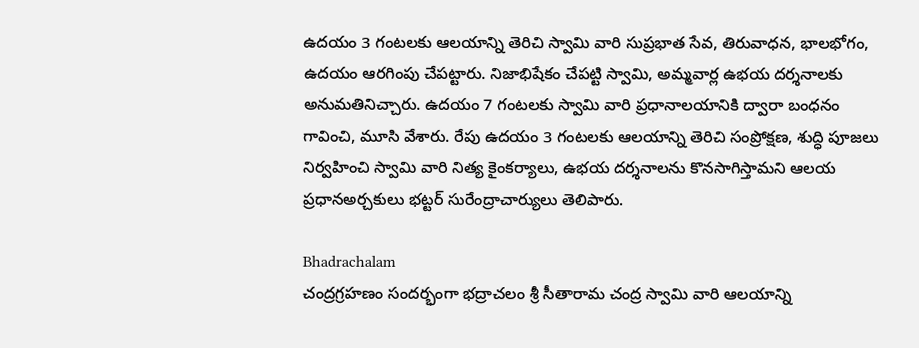ఉదయం 3 గంటలకు ఆలయాన్ని తెరిచి స్వామి వారి సుప్రభాత సేవ, తిరువాధన, భాలభోగం, ఉదయం ఆరగింపు చేపట్టారు. నిజాభిషేకం చేపట్టి స్వామి, అమ్మవార్ల ఉభయ దర్శనాలకు అనుమతినిచ్చారు. ఉదయం 7 గంటలకు స్వామి వారి ప్రధానాలయానికి ద్వారా బంధనం గావించి, మూసి వేశారు. రేపు ఉదయం 3 గంటలకు ఆలయాన్ని తెరిచి సంప్రోక్షణ, శుద్ధి పూజలు నిర్వహించి స్వామి వారి నిత్య కైంకర్యాలు, ఉభయ దర్శనాలను కొనసాగిస్తామని ఆలయ ప్రధానఅర్చకులు భట్టర్ సురేంద్రాచార్యులు తెలిపారు.

Bhadrachalam
చంద్రగ్రహణం సందర్భంగా భద్రాచలం శ్రీ సీతారామ చంద్ర స్వామి వారి ఆలయాన్ని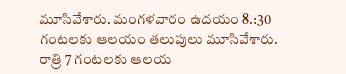మూసివేశారు. మంగళవారం ఉదయం 8.:30 గంటలకు ఆలయం తలుపులు మూసివేశారు. రాత్రి 7 గంటలకు ఆలయ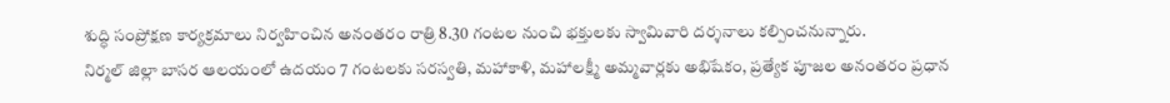శుద్ధి సంప్రోక్షణ కార్యక్రమాలు నిర్వహించిన అనంతరం రాత్రి 8.30 గంటల నుంచి భక్తులకు స్వామివారి దర్శనాలు కల్పించనున్నారు.
నిర్మల్ జిల్లా బాసర ఆలయంలో ఉదయం 7 గంటలకు సరస్వతి, మహాకాళి, మహాలక్ష్మీ అమ్మవార్లకు అభిషేకం, ప్రత్యేక పూజల అనంతరం ప్రధాన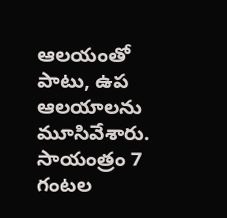ఆలయంతో పాటు, ఉప ఆలయాలను మూసివేశారు. సాయంత్రం 7 గంటల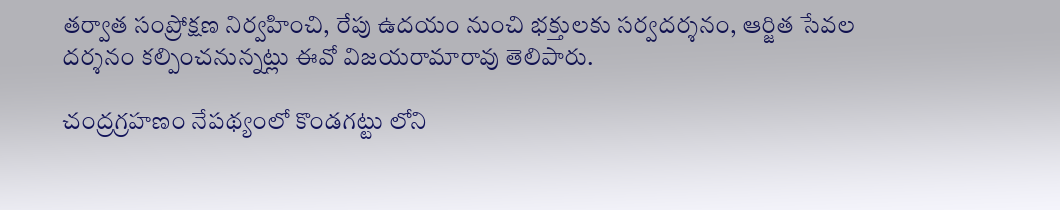తర్వాత సంప్రోక్షణ నిర్వహించి, రేపు ఉదయం నుంచి భక్తులకు సర్వదర్శనం, ఆర్జిత సేవల దర్శనం కల్పించనున్నట్లు ఈవో విజయరామారావు తెలిపారు.

చంద్రగ్రహణం నేపథ్యంలో కొండగట్టు లోని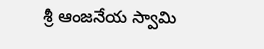శ్రీ ఆంజనేయ స్వామి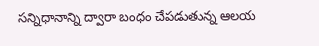సన్నిధానాన్ని ద్వారా బంధం చేపడుతున్న ఆలయ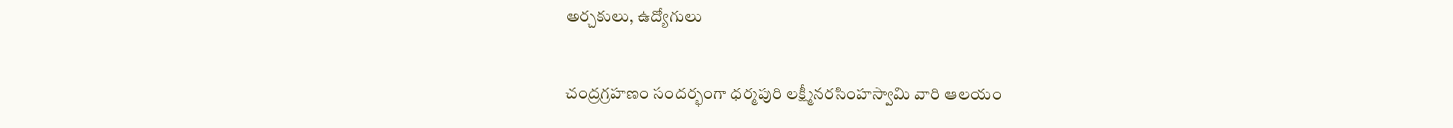అర్చకులు, ఉద్యోగులు

చంద్రగ్రహణం సందర్భంగా ధర్మపురి లక్ష్మీనరసింహస్వామి వారి ఆలయం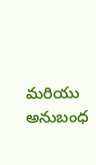మరియు అనుబంధ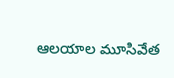ఆలయాల మూసివేత